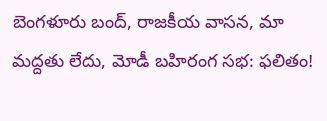బెంగళూరు బంద్, రాజకీయ వాసన, మా మద్దతు లేదు, మోడీ బహిరంగ సభ: ఫలితం!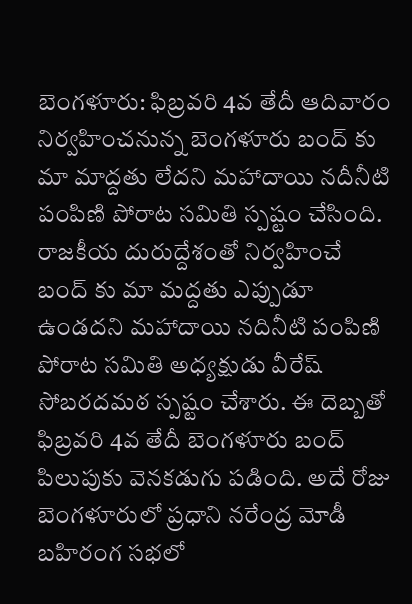బెంగళూరు: ఫిబ్రవరి 4వ తేదీ ఆదివారం నిర్వహించనున్న బెంగళూరు బంద్ కు మా మాద్దతు లేదని మహాదాయి నదీనీటి పంపిణి పోరాట సమితి స్పష్టం చేసింది. రాజకీయ దురుద్దేశంతో నిర్వహించే బంద్ కు మా మద్దతు ఎప్పుడూ ఉండదని మహాదాయి నదినీటి పంపిణి పోరాట సమితి అధ్యక్షుడు వీరేష్ సోబరదమఠ స్పష్టం చేశారు. ఈ దెబ్బతో ఫిబ్రవరి 4వ తేదీ బెంగళూరు బంద్ పిలుపుకు వెనకడుగు పడింది. అదే రోజు బెంగళూరులో ప్రధాని నరేంద్ర మోడీ బహిరంగ సభలో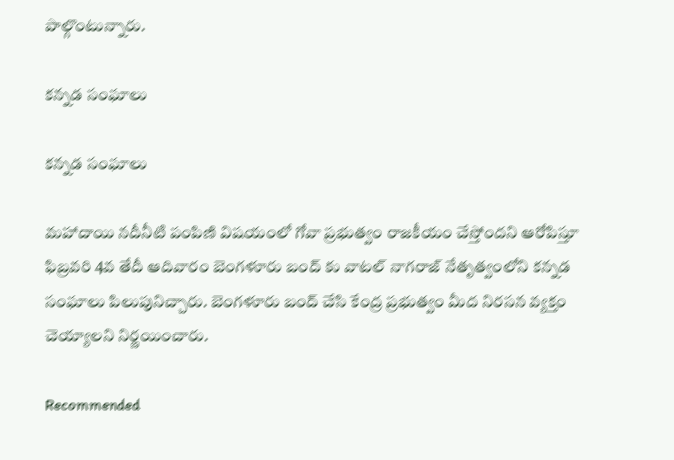పాల్గొంటున్నారు.

కన్నడ సంఘాలు

కన్నడ సంఘాలు

మహాదాయి నదీనీటి పంపిణి విషయంలో గోవా ప్రభుత్వం రాజకీయం చేస్తోందని ఆరోపిస్తూ ఫిబ్రవరి 4వ తేదీ ఆదివారం బెంగళూరు బంద్ కు వాటల్ నాగరాజ్ నేతృత్వంలోని కన్నడ సంఘాలు పిలుపునిచ్చారు. బెంగళూరు బంద్ చేసి కేంద్ర ప్రభుత్వం మీద నిరసన వ్యక్తం చెయ్యాలని నిర్ణయించారు.

Recommended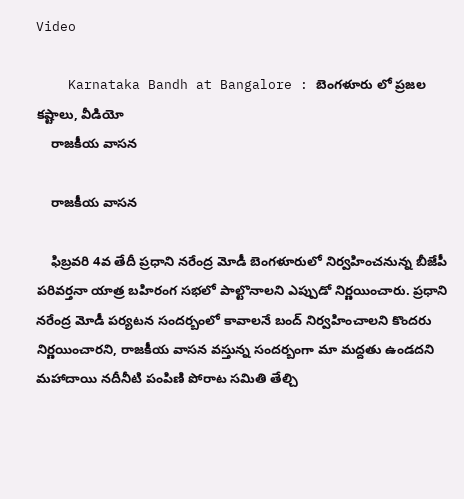Video

    Karnataka Bandh at Bangalore : బెంగళూరు లో ప్రజల కష్టాలు, వీడియో
    రాజకీయ వాసన

    రాజకీయ వాసన

    ఫిబ్రవరి 4వ తేదీ ప్రధాని నరేంద్ర మోడీ బెంగళూరులో నిర్వహించనున్న బీజేపీ పరివర్తనా యాత్ర బహిరంగ సభలో పాల్టొనాలని ఎప్పుడో నిర్ణయించారు. ప్రధాని నరేంద్ర మోడీ పర్యటన సందర్బంలో కావాలనే బంద్ నిర్వహించాలని కొందరు నిర్ణయించారని, రాజకీయ వాసన వస్తున్న సందర్బంగా మా మద్దతు ఉండదని మహాదాయి నదీనీటి పంపిణి పోరాట సమితి తేల్చి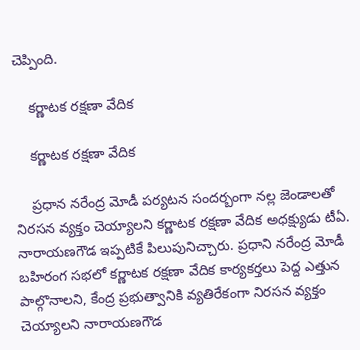చెప్పింది.

    కర్ణాటక రక్షణా వేదిక

    కర్ణాటక రక్షణా వేదిక

    ప్రధాన నరేంద్ర మోడీ పర్యటన సందర్బంగా నల్ల జెండాలతో నిరసన వ్యక్తం చెయ్యాలని కర్ణాటక రక్షణా వేదిక అధక్ష్యుడు టీఏ. నారాయణగౌడ ఇప్పటికే పిలుపునిచ్చారు. ప్రధాని నరేంద్ర మోడీ బహిరంగ సభలో కర్ణాటక రక్షణా వేదిక కార్యకర్తలు పెద్ద ఎత్తున పాల్గొనాలని, కేంద్ర ప్రభుత్వానికి వ్యతిరేకంగా నిరసన వ్యక్తం చెయ్యాలని నారాయణగౌడ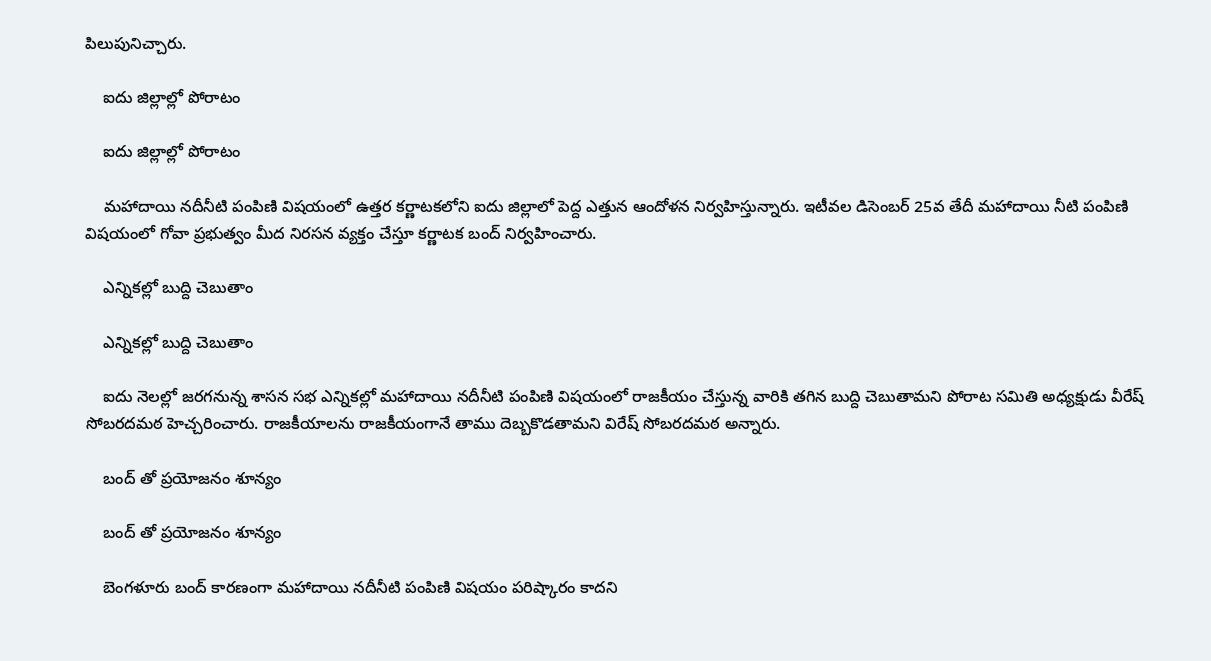పిలుపునిచ్చారు.

    ఐదు జిల్లాల్లో పోరాటం

    ఐదు జిల్లాల్లో పోరాటం

    మహాదాయి నదీనీటి పంపిణి విషయంలో ఉత్తర కర్ణాటకలోని ఐదు జిల్లాలో పెద్ద ఎత్తున ఆందోళన నిర్వహిస్తున్నారు. ఇటీవల డిసెంబర్ 25వ తేదీ మహాదాయి నీటి పంపిణి విషయంలో గోవా ప్రభుత్వం మీద నిరసన వ్యక్తం చేస్తూ కర్ణాటక బంద్ నిర్వహించారు.

    ఎన్నికల్లో బుద్ది చెబుతాం

    ఎన్నికల్లో బుద్ది చెబుతాం

    ఐదు నెలల్లో జరగనున్న శాసన సభ ఎన్నికల్లో మహాదాయి నదీనీటి పంపిణి విషయంలో రాజకీయం చేస్తున్న వారికి తగిన బుద్ది చెబుతామని పోరాట సమితి అధ్యక్షుడు వీరేష్ సోబరదమఠ హెచ్చరించారు. రాజకీయాలను రాజకీయంగానే తాము దెబ్బకొడతామని విరేష్ సోబరదమఠ అన్నారు.

    బంద్ తో ప్రయోజనం శూన్యం

    బంద్ తో ప్రయోజనం శూన్యం

    బెంగళూరు బంద్ కారణంగా మహాదాయి నదీనీటి పంపిణి విషయం పరిష్కారం కాదని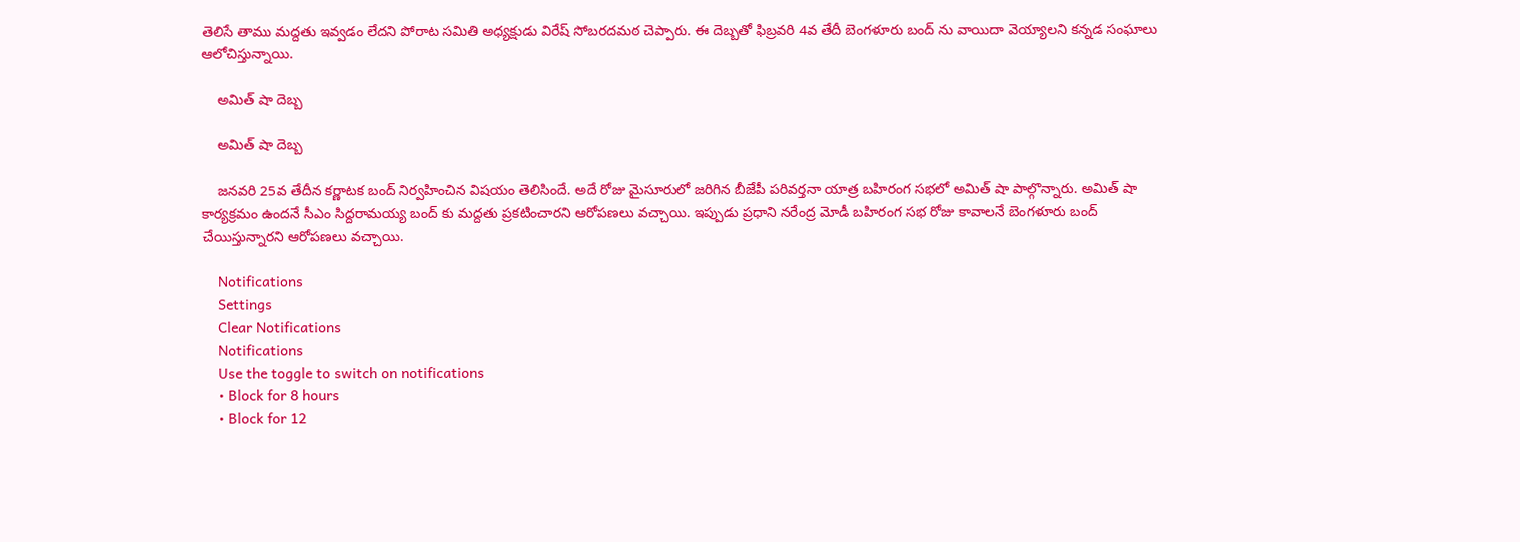తెలిసే తాము మద్దతు ఇవ్వడం లేదని పోరాట సమితి అధ్యక్షుడు విరేష్ సోబరదమఠ చెప్పారు. ఈ దెబ్బతో ఫిబ్రవరి 4వ తేదీ బెంగళూరు బంద్ ను వాయిదా వెయ్యాలని కన్నడ సంఘాలు ఆలోచిస్తున్నాయి.

    అమిత్ షా దెబ్బ

    అమిత్ షా దెబ్బ

    జనవరి 25వ తేదీన కర్ణాటక బంద్ నిర్వహించిన విషయం తెలిసిందే. అదే రోజు మైసూరులో జరిగిన బీజేపీ పరివర్తనా యాత్ర బహిరంగ సభలో అమిత్ షా పాల్గొన్నారు. అమిత్ షా కార్యక్రమం ఉందనే సీఎం సిద్దరామయ్య బంద్ కు మద్దతు ప్రకటించారని ఆరోపణలు వచ్చాయి. ఇప్పుడు ప్రధాని నరేంద్ర మోడీ బహిరంగ సభ రోజు కావాలనే బెంగళూరు బంద్ చేయిస్తున్నారని ఆరోపణలు వచ్చాయి.

    Notifications
    Settings
    Clear Notifications
    Notifications
    Use the toggle to switch on notifications
    • Block for 8 hours
    • Block for 12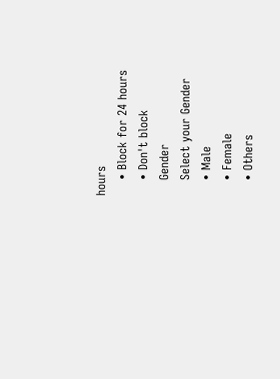hours
    • Block for 24 hours
    • Don't block
    Gender
    Select your Gender
    • Male
    • Female
    • Others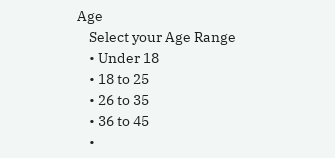Age
    Select your Age Range
    • Under 18
    • 18 to 25
    • 26 to 35
    • 36 to 45
    •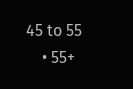45 to 55
    • 55+